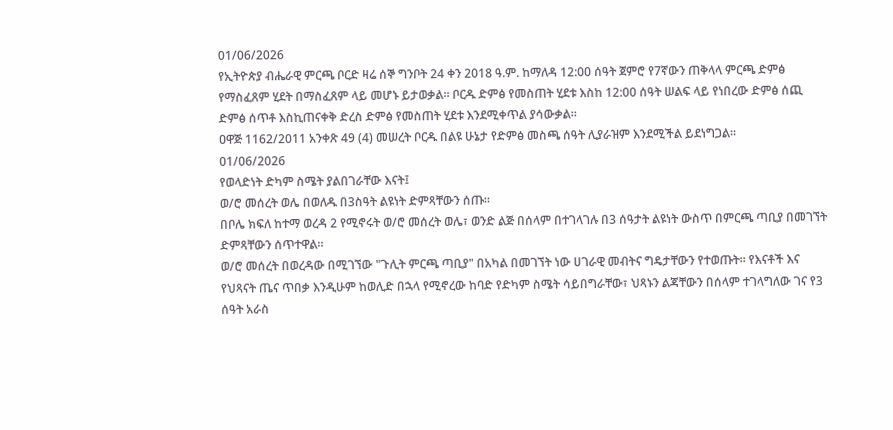01/06/2026
የኢትዮጵያ ብሔራዊ ምርጫ ቦርድ ዛሬ ሰኞ ግንቦት 24 ቀን 2018 ዓ.ም. ከማለዳ 12:00 ሰዓት ጀምሮ የ7ኛውን ጠቅላላ ምርጫ ድምፅ የማስፈጸም ሂደት በማስፈጸም ላይ መሆኑ ይታወቃል። ቦርዱ ድምፅ የመስጠት ሂደቱ እስከ 12:00 ሰዓት ሠልፍ ላይ የነበረው ድምፅ ሰጪ ድምፅ ሰጥቶ እስኪጠናቀቅ ድረስ ድምፅ የመስጠት ሂደቱ እንደሚቀጥል ያሳውቃል።
ዐዋጅ 1162/2011 አንቀጽ 49 (4) መሠረት ቦርዱ በልዩ ሁኔታ የድምፅ መስጫ ሰዓት ሊያራዝም እንደሚችል ይደነግጋል።
01/06/2026
የወላድነት ድካም ስሜት ያልበገራቸው እናት፤
ወ/ሮ መሰረት ወሌ በወለዱ በ3ስዓት ልዩነት ድምጻቸውን ሰጡ።
በቦሌ ክፍለ ከተማ ወረዳ 2 የሚኖሩት ወ/ሮ መሰረት ወሌ፣ ወንድ ልጅ በሰላም በተገላገሉ በ3 ሰዓታት ልዩነት ውስጥ በምርጫ ጣቢያ በመገኘት ድምጻቸውን ሰጥተዋል።
ወ/ሮ መሰረት በወረዳው በሚገኘው "ጉሊት ምርጫ ጣቢያ" በአካል በመገኘት ነው ሀገራዊ መብትና ግዴታቸውን የተወጡት። የእናቶች እና የህጻናት ጤና ጥበቃ እንዲሁም ከወሊድ በኋላ የሚኖረው ከባድ የድካም ስሜት ሳይበግራቸው፣ ህጻኑን ልጃቸውን በሰላም ተገላግለው ገና የ3 ሰዓት አራስ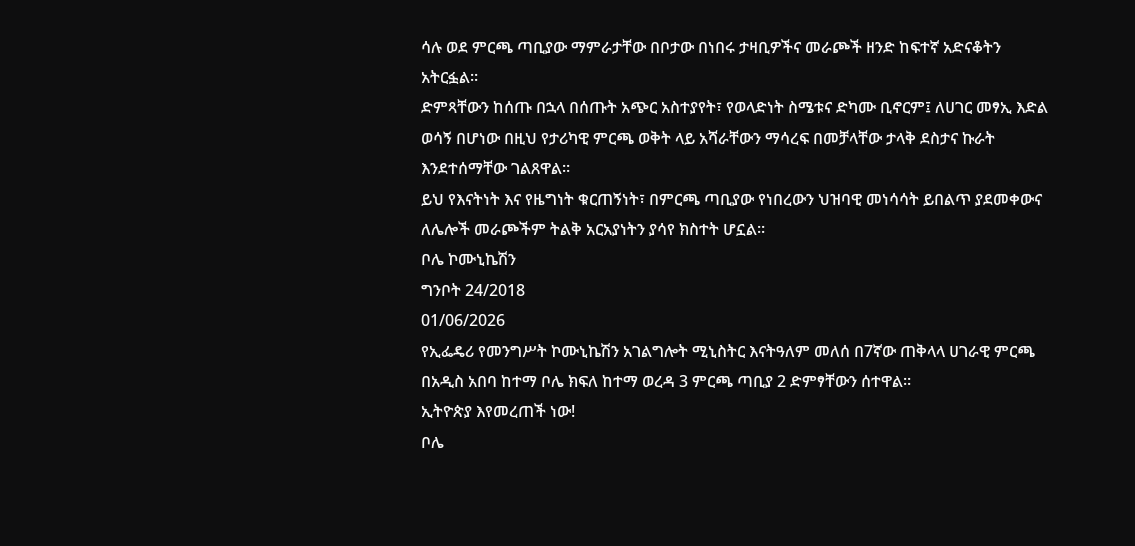ሳሉ ወደ ምርጫ ጣቢያው ማምራታቸው በቦታው በነበሩ ታዛቢዎችና መራጮች ዘንድ ከፍተኛ አድናቆትን አትርፏል።
ድምጻቸውን ከሰጡ በኋላ በሰጡት አጭር አስተያየት፣ የወላድነት ስሜቱና ድካሙ ቢኖርም፤ ለሀገር መፃኢ እድል ወሳኝ በሆነው በዚህ የታሪካዊ ምርጫ ወቅት ላይ አሻራቸውን ማሳረፍ በመቻላቸው ታላቅ ደስታና ኩራት እንደተሰማቸው ገልጸዋል።
ይህ የእናትነት እና የዜግነት ቁርጠኝነት፣ በምርጫ ጣቢያው የነበረውን ህዝባዊ መነሳሳት ይበልጥ ያደመቀውና ለሌሎች መራጮችም ትልቅ አርአያነትን ያሳየ ክስተት ሆኗል።
ቦሌ ኮሙኒኬሽን
ግንቦት 24/2018
01/06/2026
የኢፌዴሪ የመንግሥት ኮሙኒኬሽን አገልግሎት ሚኒስትር እናትዓለም መለሰ በ7ኛው ጠቅላላ ሀገራዊ ምርጫ በአዲስ አበባ ከተማ ቦሌ ክፍለ ከተማ ወረዳ 3 ምርጫ ጣቢያ 2 ድምፃቸውን ሰተዋል።
ኢትዮጵያ እየመረጠች ነው!
ቦሌ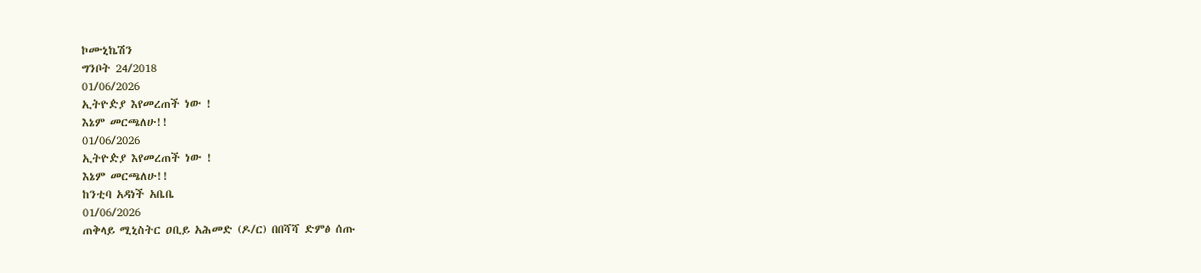ኮሙኒኬሽን
ግንቦት 24/2018
01/06/2026
ኢትዮዽያ እየመረጠች ነው !
እኔም መርጫለሁ!!
01/06/2026
ኢትዮዽያ እየመረጠች ነው !
እኔም መርጫለሁ!!
ከንቲባ አዳነች አቤቤ
01/06/2026
ጠቅላይ ሚኒስትር ዐቢይ አሕመድ (ዶ/ር) በበሻሻ ድምፅ ሰጡ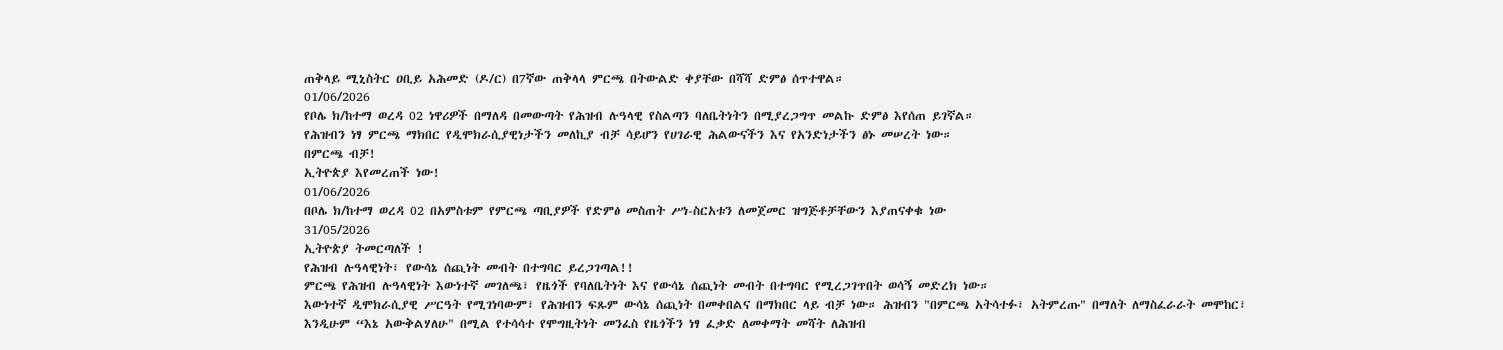ጠቅላይ ሚኒስትር ዐቢይ አሕመድ (ዶ/ር) በ7ኛው ጠቅላላ ምርጫ በትውልድ ቀያቸው በሻሻ ድምፅ ሰጥተዋል።
01/06/2026
የቦሌ ክ/ከተማ ወረዳ 02 ነዋሪዎች በማለዳ በመውጣት የሕዝብ ሉዓላዊ የስልጣን ባለቤትነትን በሚያረጋግጥ መልኩ ድምፅ እየሰጠ ይገኛል።
የሕዝብን ነፃ ምርጫ ማክበር የዲሞክራሲያዊነታችን መለኪያ ብቻ ሳይሆን የሀገራዊ ሕልውናችን እና የአንድነታችን ፅኑ መሠረት ነው።
በምርጫ ብቻ!
ኢትዮጵያ እየመረጠች ነው!
01/06/2026
በቦሌ ክ/ከተማ ወረዳ 02 በአምስቱም የምርጫ ጣቢያዎች የድምፅ መስጠት ሥነ-ስርአቱን ለመጀመር ዝግጅቶቻቸውን እያጠናቀቁ ነው
31/05/2026
ኢትዮጵያ ትመርጣለች !
የሕዝብ ሉዓላዊነት፣ የውሳኔ ሰጪነት መብት በተግባር ይረጋገጣል!!
ምርጫ የሕዝብ ሉዓላዊነት እውነተኛ መገለጫ፣ የዜጎች የባለቤትነት እና የውሳኔ ሰጪነት መብት በተግባር የሚረጋገጥበት ወሳኝ መድረክ ነው።
እውነተኛ ዲሞክራሲያዊ ሥርዓት የሚገነባውም፣ የሕዝብን ፍጹም ውሳኔ ሰጪነት በመቀበልና በማክበር ላይ ብቻ ነው። ሕዝብን "በምርጫ አትሳተፉ፣ አትምረጡ" በማለት ለማስፈራራት መሞከር፣ እንዲሁም “እኔ አውቅልሃለሁ" በሚል የተሳሳተ የሞግዚትነት መንፈስ የዜጎችን ነፃ ፈቃድ ለመቀማት መሻት ለሕዝብ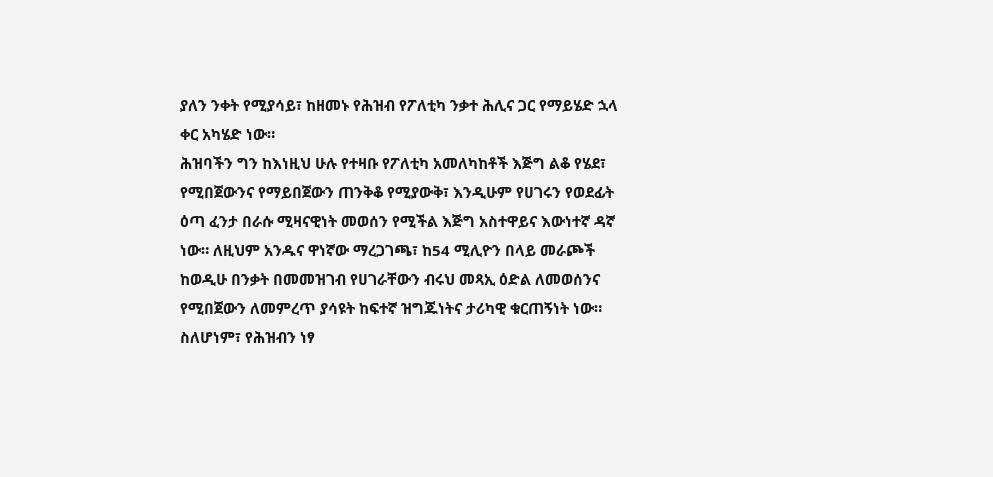ያለን ንቀት የሚያሳይ፣ ከዘመኑ የሕዝብ የፖለቲካ ንቃተ ሕሊና ጋር የማይሄድ ኋላ ቀር አካሄድ ነው።
ሕዝባችን ግን ከእነዚህ ሁሉ የተዛቡ የፖለቲካ አመለካከቶች እጅግ ልቆ የሄደ፣ የሚበጀውንና የማይበጀውን ጠንቅቆ የሚያውቅ፣ እንዲሁም የሀገሩን የወደፊት ዕጣ ፈንታ በራሱ ሚዛናዊነት መወሰን የሚችል እጅግ አስተዋይና እውነተኛ ዳኛ ነው። ለዚህም አንዱና ዋነኛው ማረጋገጫ፣ ከ54 ሚሊዮን በላይ መራጮች ከወዲሁ በንቃት በመመዝገብ የሀገራቸውን ብሩህ መጻኢ ዕድል ለመወሰንና የሚበጀውን ለመምረጥ ያሳዩት ከፍተኛ ዝግጁነትና ታሪካዊ ቁርጠኝነት ነው።
ስለሆነም፣ የሕዝብን ነፃ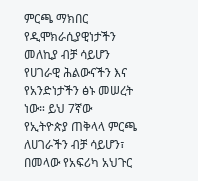ምርጫ ማክበር የዲሞክራሲያዊነታችን መለኪያ ብቻ ሳይሆን የሀገራዊ ሕልውናችን እና የአንድነታችን ፅኑ መሠረት ነው። ይህ 7ኛው የኢትዮጵያ ጠቅላላ ምርጫ ለሀገራችን ብቻ ሳይሆን፣ በመላው የአፍሪካ አህጉር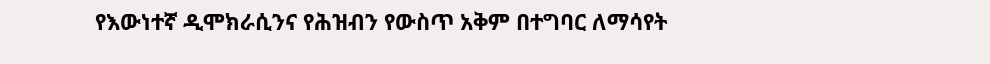የእውነተኛ ዲሞክራሲንና የሕዝብን የውስጥ አቅም በተግባር ለማሳየት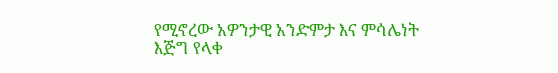የሚኖረው አዎንታዊ አንድምታ እና ምሳሌነት እጅግ የላቀ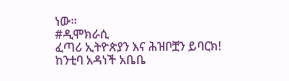ነው።
#ዲሞክራሲ
ፈጣሪ ኢትዮጵያን እና ሕዝቦቿን ይባርክ!
ከንቲባ አዳነች አቤቤ